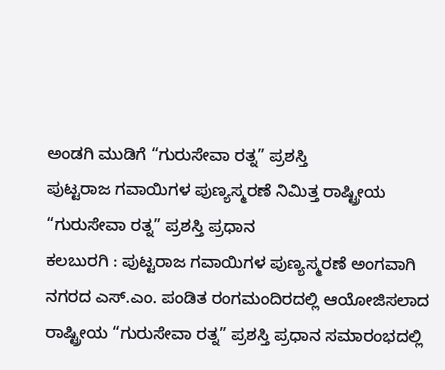ಅಂಡಗಿ ಮುಡಿಗೆ “ಗುರುಸೇವಾ ರತ್ನ” ಪ್ರಶಸ್ತಿ
ಪುಟ್ಟರಾಜ ಗವಾಯಿಗಳ ಪುಣ್ಯಸ್ಮರಣೆ ನಿಮಿತ್ತ ರಾಷ್ಟ್ರೀಯ “ಗುರುಸೇವಾ ರತ್ನ” ಪ್ರಶಸ್ತಿ ಪ್ರಧಾನ
ಕಲಬುರಗಿ : ಪುಟ್ಟರಾಜ ಗವಾಯಿಗಳ ಪುಣ್ಯಸ್ಮರಣೆ ಅಂಗವಾಗಿ ನಗರದ ಎಸ್.ಎಂ. ಪಂಡಿತ ರಂಗಮಂದಿರದಲ್ಲಿ ಆಯೋಜಿಸಲಾದ ರಾಷ್ಟ್ರೀಯ “ಗುರುಸೇವಾ ರತ್ನ” ಪ್ರಶಸ್ತಿ ಪ್ರಧಾನ ಸಮಾರಂಭದಲ್ಲಿ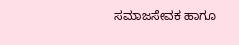ಸಮಾಜಸೇವಕ ಹಾಗೂ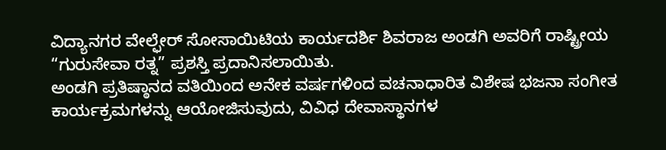ವಿದ್ಯಾನಗರ ವೇಲ್ಫೇರ್ ಸೋಸಾಯಿಟಿಯ ಕಾರ್ಯದರ್ಶಿ ಶಿವರಾಜ ಅಂಡಗಿ ಅವರಿಗೆ ರಾಷ್ಟ್ರೀಯ “ಗುರುಸೇವಾ ರತ್ನ” ಪ್ರಶಸ್ತಿ ಪ್ರದಾನಿಸಲಾಯಿತು.
ಅಂಡಗಿ ಪ್ರತಿಷ್ಠಾನದ ವತಿಯಿಂದ ಅನೇಕ ವರ್ಷಗಳಿಂದ ವಚನಾಧಾರಿತ ವಿಶೇಷ ಭಜನಾ ಸಂಗೀತ ಕಾರ್ಯಕ್ರಮಗಳನ್ನು ಆಯೋಜಿಸುವುದು, ವಿವಿಧ ದೇವಾಸ್ಥಾನಗಳ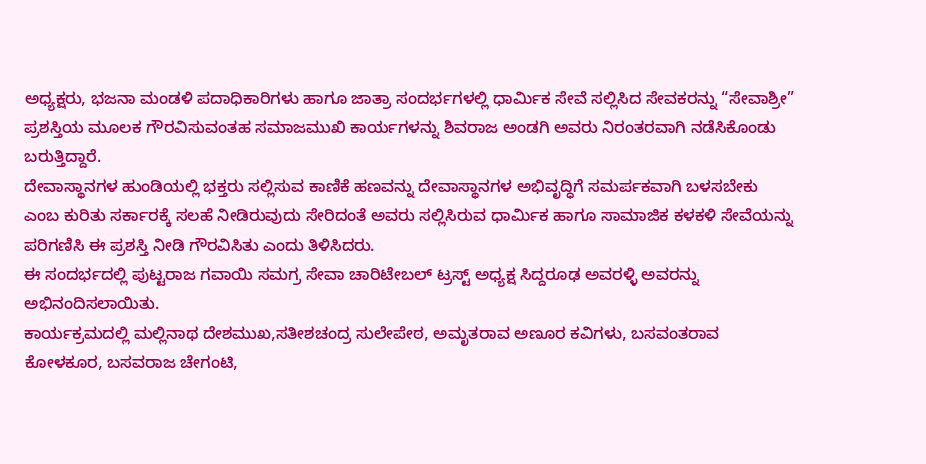ಅಧ್ಯಕ್ಷರು, ಭಜನಾ ಮಂಡಳಿ ಪದಾಧಿಕಾರಿಗಳು ಹಾಗೂ ಜಾತ್ರಾ ಸಂದರ್ಭಗಳಲ್ಲಿ ಧಾರ್ಮಿಕ ಸೇವೆ ಸಲ್ಲಿಸಿದ ಸೇವಕರನ್ನು “ಸೇವಾಶ್ರೀ” ಪ್ರಶಸ್ತಿಯ ಮೂಲಕ ಗೌರವಿಸುವಂತಹ ಸಮಾಜಮುಖಿ ಕಾರ್ಯಗಳನ್ನು ಶಿವರಾಜ ಅಂಡಗಿ ಅವರು ನಿರಂತರವಾಗಿ ನಡೆಸಿಕೊಂಡು ಬರುತ್ತಿದ್ದಾರೆ.
ದೇವಾಸ್ಥಾನಗಳ ಹುಂಡಿಯಲ್ಲಿ ಭಕ್ತರು ಸಲ್ಲಿಸುವ ಕಾಣಿಕೆ ಹಣವನ್ನು ದೇವಾಸ್ಥಾನಗಳ ಅಭಿವೃದ್ಧಿಗೆ ಸಮರ್ಪಕವಾಗಿ ಬಳಸಬೇಕು ಎಂಬ ಕುರಿತು ಸರ್ಕಾರಕ್ಕೆ ಸಲಹೆ ನೀಡಿರುವುದು ಸೇರಿದಂತೆ ಅವರು ಸಲ್ಲಿಸಿರುವ ಧಾರ್ಮಿಕ ಹಾಗೂ ಸಾಮಾಜಿಕ ಕಳಕಳಿ ಸೇವೆಯನ್ನು ಪರಿಗಣಿಸಿ ಈ ಪ್ರಶಸ್ತಿ ನೀಡಿ ಗೌರವಿಸಿತು ಎಂದು ತಿಳಿಸಿದರು.
ಈ ಸಂದರ್ಭದಲ್ಲಿ ಪುಟ್ಟರಾಜ ಗವಾಯಿ ಸಮಗ್ರ ಸೇವಾ ಚಾರಿಟೇಬಲ್ ಟ್ರಸ್ಟ್ ಅಧ್ಯಕ್ಷ ಸಿದ್ದರೂಢ ಅವರಳ್ಳಿ ಅವರನ್ನು ಅಭಿನಂದಿಸಲಾಯಿತು.
ಕಾರ್ಯಕ್ರಮದಲ್ಲಿ ಮಲ್ಲಿನಾಥ ದೇಶಮುಖ,ಸತೀಶಚಂದ್ರ ಸುಲೇಪೇಠ, ಅಮೃತರಾವ ಅಣೂರ ಕವಿಗಳು, ಬಸವಂತರಾವ ಕೋಳಕೂರ, ಬಸವರಾಜ ಚೇಗಂಟಿ,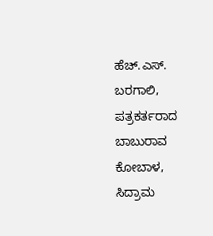ಹೆಚ್.ಎಸ್. ಬರಗಾಲಿ, ಪತ್ರಕರ್ತರಾದ ಬಾಬುರಾವ ಕೋಬಾಳ, ಸಿದ್ರಾಮ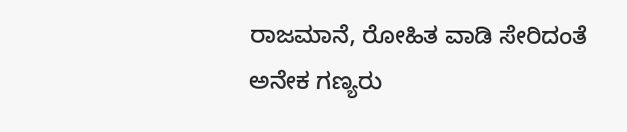ರಾಜಮಾನೆ, ರೋಹಿತ ವಾಡಿ ಸೇರಿದಂತೆ ಅನೇಕ ಗಣ್ಯರು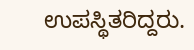ಉಪಸ್ಥಿತರಿದ್ದರು.